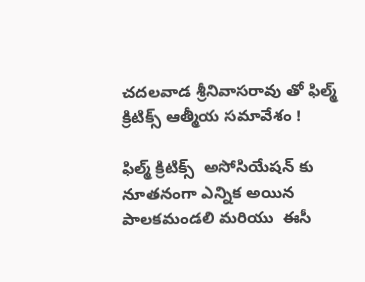చదలవాడ శ్రీనివాసరావు తో ఫిల్మ్ క్రిటిక్స్ ఆత్మీయ సమావేశం !

ఫిల్మ్ క్రిటిక్స్  అసోసియేషన్ కు నూతనంగా ఎన్నిక అయిన పాలకమండలి మరియు  ఈసీ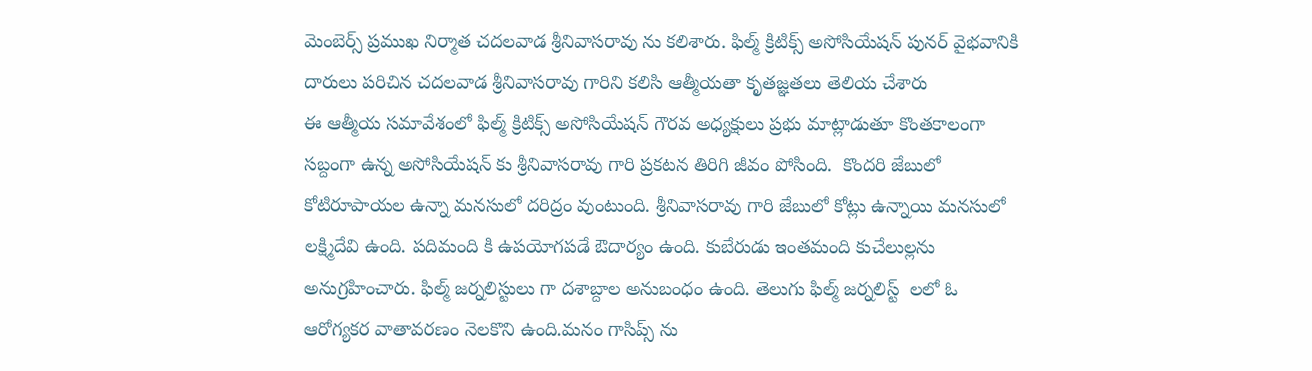మెంబెర్స్ ప్రముఖ నిర్మాత చదలవాడ శ్రీనివాసరావు ను కలిశారు. ఫిల్మ్ క్రిటిక్స్ అసోసియేషన్ పునర్ వైభవానికి  దారులు పరిచిన చదలవాడ శ్రీనివాసరావు గారిని కలిసి ఆత్మీయతా కృతజ్ఞతలు తెలియ చేశారు
ఈ ఆత్మీయ సమావేశంలో ఫిల్మ్ క్రిటిక్స్ అసోసియేషన్ గౌరవ అధ్యక్షులు ప్రభు మాట్లాడుతూ కొంతకాలంగా సబ్దంగా ఉన్న అసోసియేషన్ కు శ్రీనివాసరావు గారి ప్రకటన తిరిగి జీవం పోసింది.  కొందరి జేబులో కోటిరూపాయల ఉన్నా మనసులో దరిద్రం వుంటుంది. శ్రీనివాసరావు గారి జేబులో కోట్లు ఉన్నాయి మనసులో లక్ష్మిదేవి ఉంది. పదిమంది కి ఉపయోగపడే ఔదార్యం ఉంది. కుబేరుడు ఇంతమంది కుచేలుల్లను అనుగ్రహించారు. ఫిల్మ్ జర్నలిస్టులు గా దశాబ్దాల అనుబంధం ఉంది. తెలుగు ఫిల్మ్ జర్నలిస్ట్  లలో ఓ ఆరోగ్యకర వాతావరణం నెలకొని ఉంది.మనం గాసిప్స్ ను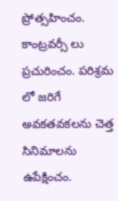ప్రోత్సహించం. కాంట్రవర్సీ లు ప్రచురించం. పరిశ్రమ లో జరిగే అవకతవకలను చెత్త సినిమాలను ఉపేక్షించం.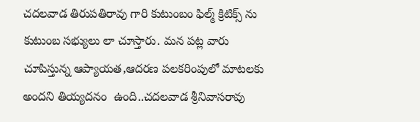చదలవాడ తిరుపతిరావు గారి కుటుంబం ఫిల్మ్ క్రిటిక్స్ ను కుటుంబ సభ్యులు లా చూస్తారు. మన పట్ల వారు చూపిస్తున్న ఆప్యాయత,ఆదరణ పలకరింపులో మాటలకు అందని తియ్యదనం  ఉంది..చదలవాడ శ్రీనివాసరావు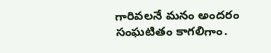గారివలనే మనం అందరం సంఘటితం కాగలిగాం.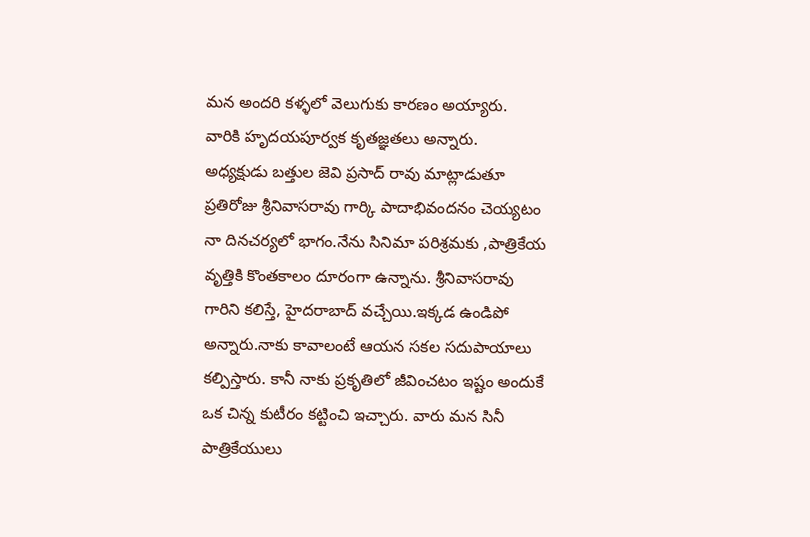మన అందరి కళ్ళలో వెలుగుకు కారణం అయ్యారు.  వారికి హృదయపూర్వక కృతజ్ఞతలు అన్నారు.
అధ్యక్షుడు బత్తుల జెవి ప్రసాద్ రావు మాట్లాడుతూ ప్రతిరోజు శ్రీనివాసరావు గార్కి పాదాభివందనం చెయ్యటం నా దినచర్యలో భాగం.నేను సినిమా పరిశ్రమకు ,పాత్రికేయ వృత్తికి కొంతకాలం దూరంగా ఉన్నాను. శ్రీనివాసరావు గారిని కలిస్తే, హైదరాబాద్ వచ్చేయి.ఇక్కడ ఉండిపో అన్నారు.నాకు కావాలంటే ఆయన సకల సదుపాయాలు కల్పిస్తారు. కానీ నాకు ప్రకృతిలో జీవించటం ఇష్టం అందుకే ఒక చిన్న కుటీరం కట్టించి ఇచ్చారు. వారు మన సినీ పాత్రికేయులు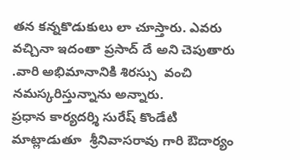తన కన్నకొడుకులు లా చూస్తారు. ఎవరు వచ్చినా ఇదంతా ప్రసాద్ దే అని చెపుతారు .వారి అభిమానానికి శిరస్సు  వంచి నమస్కరిస్తున్నాను అన్నారు.
ప్రధాన కార్యదర్శి సురేష్ కొండేటి మాట్లాడుతూ  శ్రీనివాసరావు గారి ఔదార్యం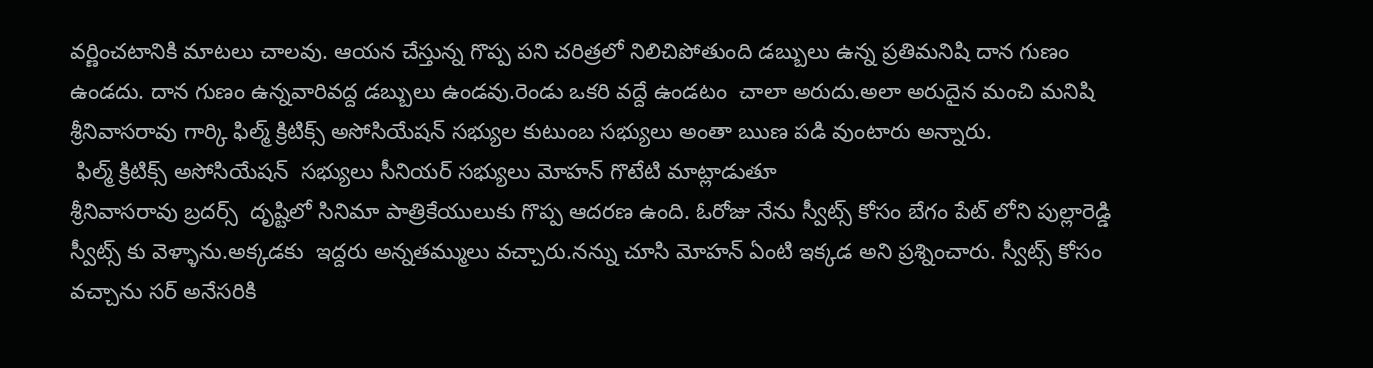వర్ణించటానికి మాటలు చాలవు. ఆయన చేస్తున్న గొప్ప పని చరిత్రలో నిలిచిపోతుంది డబ్బులు ఉన్న ప్రతిమనిషి దాన గుణం ఉండదు. దాన గుణం ఉన్నవారివద్ద డబ్బులు ఉండవు.రెండు ఒకరి వద్దే ఉండటం  చాలా అరుదు.అలా అరుదైన మంచి మనిషి శ్రీనివాసరావు గార్కి ఫిల్మ్ క్రిటిక్స్ అసోసియేషన్ సభ్యుల కుటుంబ సభ్యులు అంతా ఋణ పడి వుంటారు అన్నారు.
 ఫిల్మ్ క్రిటిక్స్ అసోసియేషన్  సభ్యులు సీనియర్ సభ్యులు మోహన్ గొటేటి మాట్లాడుతూ
శ్రీనివాసరావు బ్రదర్స్  దృష్టిలో సినిమా పాత్రికేయులుకు గొప్ప ఆదరణ ఉంది. ఓరోజు నేను స్వీట్స్ కోసం బేగం పేట్ లోని పుల్లారెడ్డి స్వీట్స్ కు వెళ్ళాను.అక్కడకు  ఇద్దరు అన్నతమ్ములు వచ్చారు.నన్ను చూసి మోహన్ ఏంటి ఇక్కడ అని ప్రశ్నించారు. స్వీట్స్ కోసం వచ్చాను సర్ అనేసరికి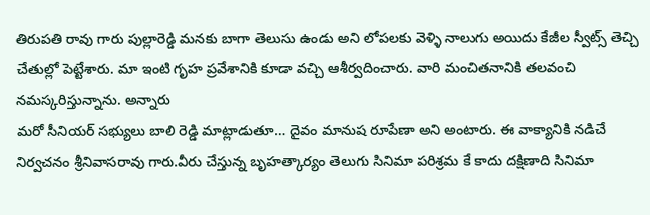తిరుపతి రావు గారు పుల్లారెడ్డి మనకు బాగా తెలుసు ఉండు అని లోపలకు వెళ్ళి నాలుగు అయిదు కేజీల స్వీట్స్ తెచ్చి చేతుల్లో పెట్టేశారు. మా ఇంటి గృహ ప్రవేశానికి కూడా వచ్చి ఆశీర్వదించారు. వారి మంచితనానికి తలవంచి నమస్కరిస్తున్నాను. అన్నారు
మరో సీనియర్ సభ్యులు బాలి రెడ్డి మాట్లాడుతూ… దైవం మానుష రూపేణా అని అంటారు. ఈ వాక్యానికి నడిచే నిర్వచనం శ్రీనివాసరావు గారు.వీరు చేస్తున్న బృహత్కార్యం తెలుగు సినిమా పరిశ్రమ కే కాదు దక్షిణాది సినిమా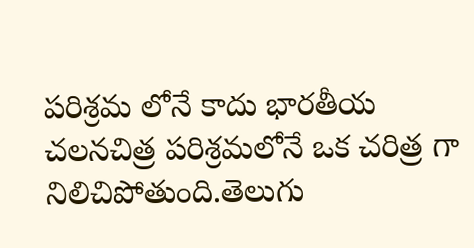పరిశ్రమ లోనే కాదు భారతీయ చలనచిత్ర పరిశ్రమలోనే ఒక చరిత్ర గా నిలిచిపోతుంది.తెలుగు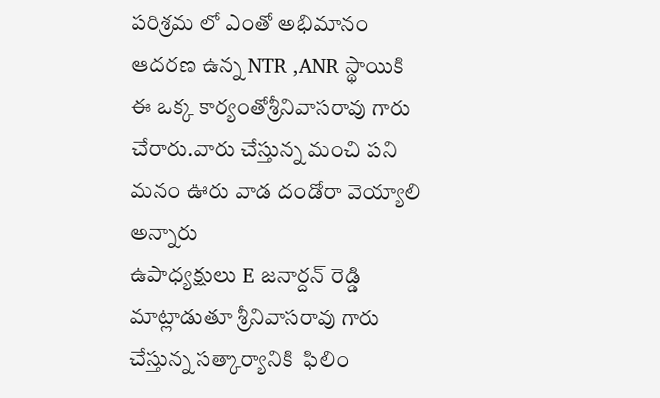పరిశ్రమ లో ఎంతో అభిమానం ఆదరణ ఉన్న NTR ,ANR స్థాయికి   ఈ ఒక్క కార్యంతోశ్రీనివాసరావు గారు చేరారు.వారు చేస్తున్న మంచి పని మనం ఊరు వాడ దండోరా వెయ్యాలి అన్నారు
ఉపాధ్యక్షులు E జనార్దన్ రెడ్డి మాట్లాడుతూ శ్రీనివాసరావు గారు చేస్తున్న సత్కార్యానికి  ఫిలిం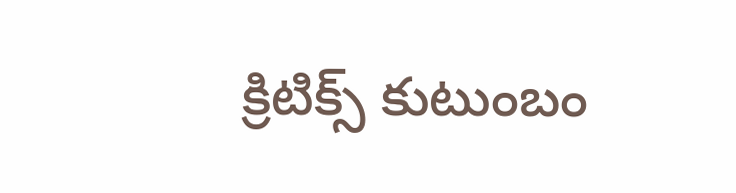క్రిటిక్స్ కుటుంబం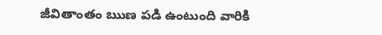జీవితాంతం ఋణ పడి ఉంటుంది వారికి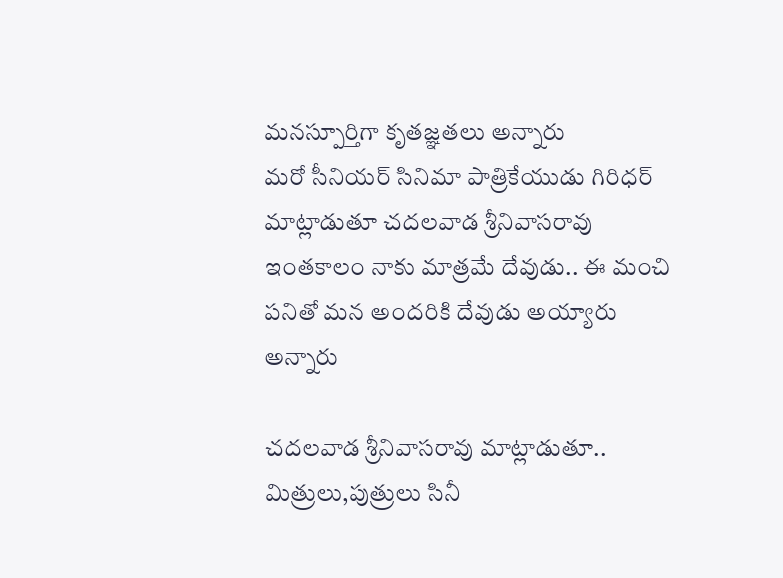మనస్పూర్తిగా కృతజ్ఞతలు అన్నారు
మరో సీనియర్ సినిమా పాత్రికేయుడు గిరిధర్ మాట్లాడుతూ చదలవాడ శ్రీనివాసరావు ఇంతకాలం నాకు మాత్రమే దేవుడు.. ఈ మంచి పనితో మన అందరికి దేవుడు అయ్యారు అన్నారు

చదలవాడ శ్రీనివాసరావు మాట్లాడుతూ..  మిత్రులు,పుత్రులు సినీ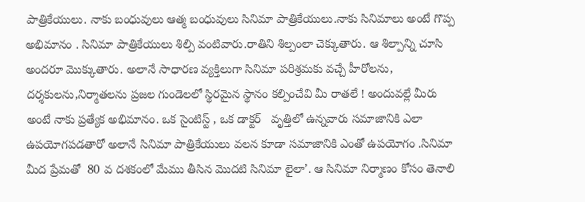పాత్రికేయులు. నాకు బంధువులు ఆత్మ బంధువులు సినిమా పాత్రికేయులు.నాకు సినిమాలు అంటే గొప్ప అభిమానం . సినిమా పాత్రికేయులు శిల్పి వంటివారు.రాతిని శిల్పంలా చెక్కుతారు. ఆ శిల్పాన్ని చూసి అందరూ మొక్కుతారు. అలానే సాధారణ వ్యక్తిలుగా సినిమా పరిశ్రమకు వచ్చే హీరోలను, దర్శకులను,నిర్మాతలను ప్రజల గుండెలలో స్థిరమైన స్థానం కల్పించేవి మీ రాతలే ! అందువల్లే మీరు అంటే నాకు ప్రత్యేక అభిమానం. ఒక సైంటిస్ట్ , ఒక డాక్టర్   వృత్తిలో ఉన్నవారు సమాజానికి ఎలా ఉపయోగపడతారో అలానే సినిమా పాత్రికేయులు వలన కూడా సమాజానికి ఎంతో ఉపయోగం .సినిమా మీద ప్రేమతో  80 వ దశకంలో మేము తీసిన మొదటి సినిమా లైలా’. ఆ సినిమా నిర్మాణం కోసం తెనాలి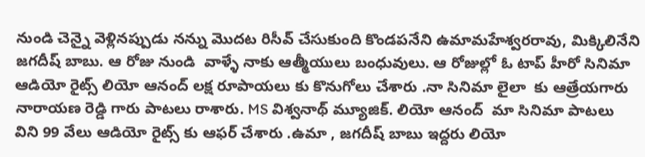నుండి చెన్నై వెళ్లినప్పుడు నన్ను మొదట రిసీవ్ చేసుకుంది కొండపనేని ఉమామహేశ్వరరావు, మిక్కిలినేని జగదీష్ బాబు. ఆ రోజు నుండి  వాళ్ళే నాకు ఆత్మీయులు బంధువులు. ఆ రోజుల్లో ఓ టాప్ హీరో సినిమా ఆడియో రైట్స్ లియో ఆనంద్ లక్ష రూపాయలు కు కొనుగోలు చేశారు .నా సినిమా లైలా  కు ఆత్రేయగారు నారాయణ రెడ్డి గారు పాటలు రాశారు. MS విశ్వనాథ్ మ్యూజిక్. లియో ఆనంద్  మా సినిమా పాటలు విని 99 వేలు ఆడియో రైట్స్ కు ఆఫర్ చేశారు .ఉమా , జగదీష్ బాబు ఇద్దరు లియో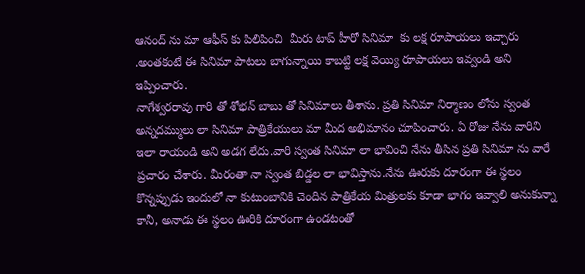ఆనంద్ ను మా ఆఫీస్ కు పిలిపించి  మీరు టాప్ హీరో సినిమా  కు లక్ష రూపాయలు ఇచ్చారు .అంతకంటే ఈ సినిమా పాటలు బాగున్నాయి కాబట్టి లక్ష వెయ్యి రూపాయలు ఇవ్వండి అని ఇప్పించారు.
నాగేశ్వరరావు గారి తో శోభన్ బాబు తో సినిమాలు తీశాను. ప్రతి సినిమా నిర్మాణం లోను స్వంత అన్నదమ్ములు లా సినిమా పాత్రికేయులు మా మీద అభిమానం చూపించారు. ఏ రోజు నేను వారిని ఇలా రాయండి అని అడగ లేదు.వారి స్వంత సినిమా లా భావించి నేను తీసిన ప్రతి సినిమా ను వారే  ప్రచారం చేశారు. మీరంతా నా స్వంత బిడ్డల లా భావిస్తాను.నేను ఊరుకు దూరంగా ఈ స్థలం కొన్నప్పుడు ఇందులో నా కుటుంబానికి చెందిన పాత్రికేయ మిత్రులకు కూడా భాగం ఇవ్వాలి అనుకున్నా కానీ, అనాడు ఈ స్థలం ఊరికి దూరంగా ఉండటంతో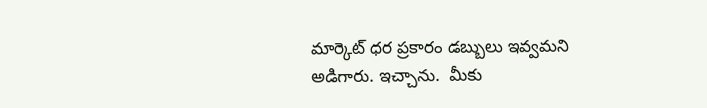మార్కెట్ ధర ప్రకారం డబ్బులు ఇవ్వమని అడిగారు. ఇచ్చాను.  మీకు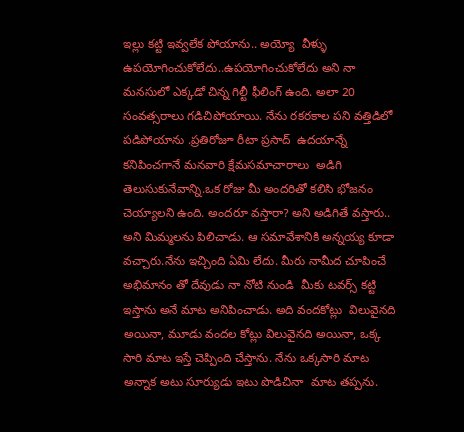ఇల్లు కట్టి ఇవ్వలేక పోయాను.. అయ్యో  వీళ్ళు ఉపయోగించుకోలేదు..ఉపయోగించుకోలేదు అని నా మనసులో ఎక్కడో చిన్న గిల్టీ ఫీలింగ్ ఉంది. అలా 20 సంవత్సరాలు గడిచిపోయాయి. నేను రకరకాల పని వత్తిడిలో పడిపోయాను .ప్రతిరోజూ రీటా ప్రసాద్  ఉదయాన్నే కనిపించగానే మనవారి క్షేమసమాచారాలు  అడిగి తెలుసుకునేవాన్ని.ఒక రోజు మీ అందరితో కలిసి భోజనం చెయ్యాలని ఉంది. అందరూ వస్తారా? అని అడిగితే వస్తారు.. అని మిమ్మలను పిలిచాడు. ఆ సమావేశానికి అన్నయ్య కూడా వచ్చారు.నేను ఇచ్చింది ఏమి లేదు. మీరు నామీద చూపించే అభిమానం తో దేవుడు నా నోటి నుండి  మీకు టవర్స్ కట్టి ఇస్తాను అనే మాట అనిపించాడు. అది వందకోట్లు  విలువైనది అయినా, మూడు వందల కోట్లు విలువైనది అయినా, ఒక్క సారి మాట ఇస్తే చెప్పింది చేస్తాను. నేను ఒక్కసారి మాట అన్నాక అటు సూర్యుడు ఇటు పొడిచినా  మాట తప్పను.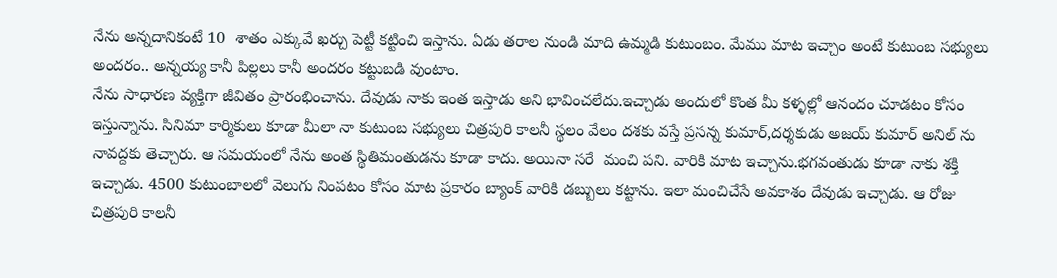నేను అన్నదానికంటే 10  శాతం ఎక్కువే ఖర్చు పెట్టీ కట్టించి ఇస్తాను. ఏడు తరాల నుండి మాది ఉమ్మడి కుటుంబం. మేము మాట ఇచ్చాం అంటే కుటుంబ సభ్యులు అందరం.. అన్నయ్య కానీ పిల్లలు కానీ అందరం కట్టుబడి వుంటాం.
నేను సాధారణ వ్యక్తిగా జీవితం ప్రారంభించాను. దేవుడు నాకు ఇంత ఇస్తాడు అని భావించలేదు.ఇచ్చాడు అందులో కొంత మీ కళ్ళల్లో ఆనందం చూడటం కోసం ఇస్తున్నాను. సినిమా కార్మికులు కూడా మీలా నా కుటుంబ సభ్యులు చిత్రపురి కాలనీ స్థలం వేలం దశకు వస్తే ప్రసన్న కుమార్,దర్శకుడు అజయ్ కుమార్ అనిల్ ను నావద్దకు తెచ్చారు. ఆ సమయంలో నేను అంత స్థితిమంతుడను కూడా కాదు. అయినా సరే  మంచి పని. వారికి మాట ఇచ్చాను.భగవంతుడు కూడా నాకు శక్తి ఇచ్చాడు. 4500 కుటుంబాలలో వెలుగు నింపటం కోసం మాట ప్రకారం బ్యాంక్ వారికి డబ్బులు కట్టాను. ఇలా మంచిచేసే అవకాశం దేవుడు ఇచ్చాడు. ఆ రోజు చిత్రపురి కాలనీ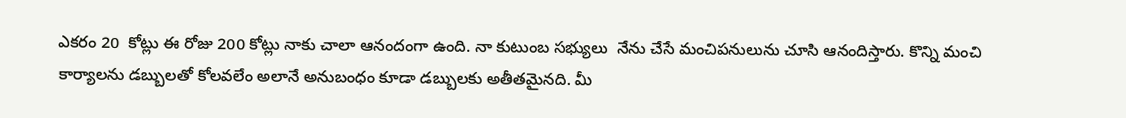ఎకరం 20  కోట్లు ఈ రోజు 200 కోట్లు నాకు చాలా ఆనందంగా ఉంది. నా కుటుంబ సభ్యులు  నేను చేసే మంచిపనులును చూసి ఆనందిస్తారు. కొన్ని మంచి కార్యాలను డబ్బులతో కోలవలేం అలానే అనుబంధం కూడా డబ్బులకు అతీతమైనది. మీ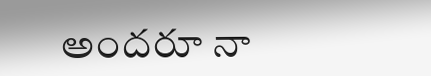అందరూ నా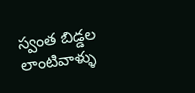స్వంత బిడ్డల లాంటివాళ్ళు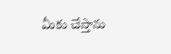మీకు చేస్తాను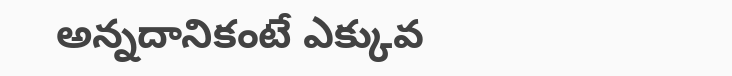అన్నదానికంటే ఎక్కువ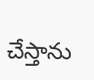చేస్తాను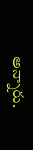అన్నారు.